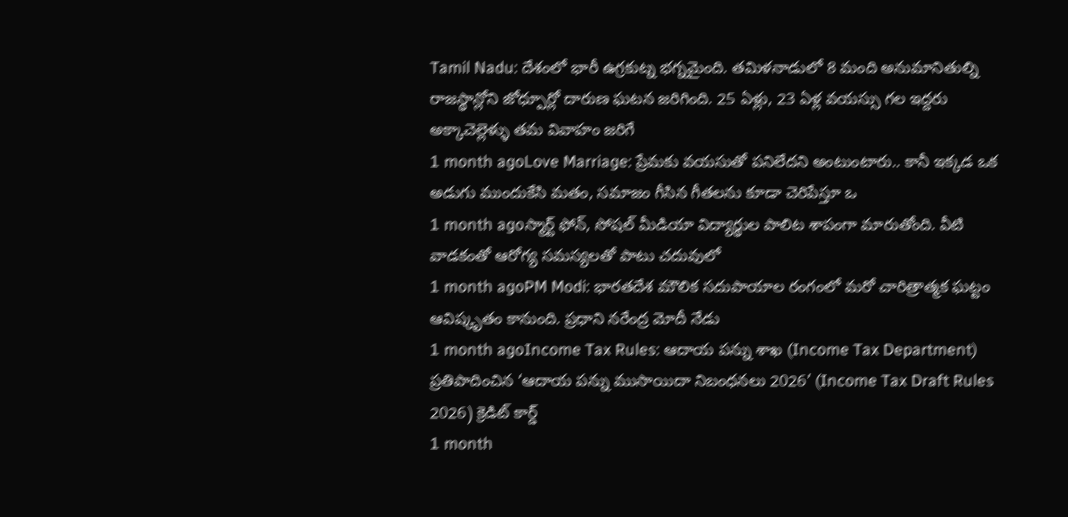Tamil Nadu: దేశంలో భారీ ఉగ్రకుట్న భగ్నమైంది. తమిళనాడులో 8 మంది అనుమానితుల్ని
రాజస్థాన్లోని జోధ్పూర్లో దారుణ ఘటన జరిగింది. 25 ఏళ్లు, 23 ఏళ్ల వయస్సు గల ఇద్దరు అక్కాచెల్లెళ్ళు తమ వివాహం జరిగే
1 month agoLove Marriage: ప్రేమకు వయసుతో పనిలేదని అంటుంటారు.. కానీ ఇక్కడ ఒక అడుగు ముందుకేసి మతం, సమాజం గీసిన గీతలను కూడా చెరిపేస్తూ ఒ
1 month agoస్మార్ట్ ఫోన్, సోషల్ మీడియా విద్యార్థుల పాలిట శాపంగా మారుతోంది. వీటి వాడకంతో ఆరోగ్య సమస్యలతో పాటు చదువులో
1 month agoPM Modi: భారతదేశ మౌలిక సదుపాయాల రంగంలో మరో చారిత్రాత్మక ఘట్టం ఆవిష్కృతం కానుంది. ప్రధాని నరేంద్ర మోదీ నేడు
1 month agoIncome Tax Rules: ఆదాయ పన్ను శాఖ (Income Tax Department) ప్రతిపాదించిన ‘ఆదాయ పన్ను ముసాయిదా నిబంధనలు 2026’ (Income Tax Draft Rules 2026) క్రెడిట్ కార్డ్
1 month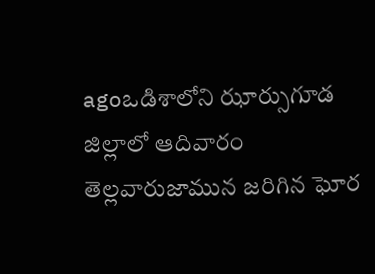agoఒడిశాలోని ఝార్సుగూడ జిల్లాలో ఆదివారం తెల్లవారుజామున జరిగిన ఘోర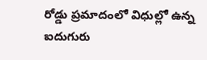రోడ్డు ప్రమాదంలో విధుల్లో ఉన్న ఐదుగురు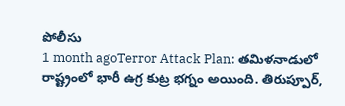పోలీసు
1 month agoTerror Attack Plan: తమిళనాడులో రాష్ట్రంలో భారీ ఉగ్ర కుట్ర భగ్నం అయింది. తిరుప్పూర్,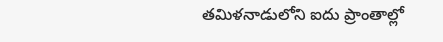తమిళనాడులోని ఐదు ప్రాంతాల్లో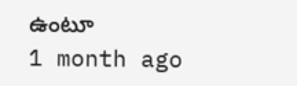ఉంటూ
1 month ago